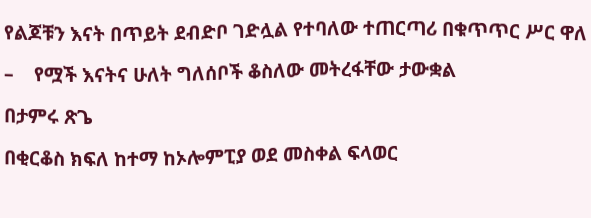የልጆቹን እናት በጥይት ደብድቦ ገድሏል የተባለው ተጠርጣሪ በቁጥጥር ሥር ዋለ

–    የሟች እናትና ሁለት ግለሰቦች ቆስለው መትረፋቸው ታውቋል

በታምሩ ጽጌ

በቂርቆስ ክፍለ ከተማ ከኦሎምፒያ ወደ መስቀል ፍላወር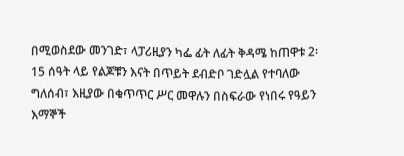በሚወስደው መንገድ፣ ላፓሪዚያን ካፌ ፊት ለፊት ቅዳሜ ከጠዋቱ 2፡15 ሰዓት ላይ የልጆቹን እናት በጥይት ደብድቦ ገድሏል የተባለው ግለሰብ፣ እዚያው በቁጥጥር ሥር መዋሉን በስፍራው የነበሩ የዓይን እማኞች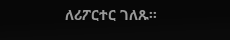ለሪፖርተር ገለጹ፡፡